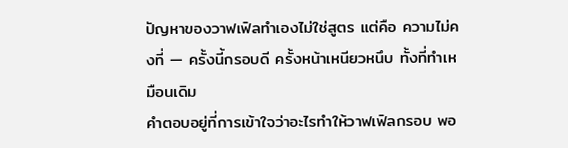ปัญหาของวาฟเฟิลทำเองไม่ใช่สูตร แต่คือ ความไม่คงที่ — ครั้งนี้กรอบดี ครั้งหน้าเหนียวหนึบ ทั้งที่ทำเหมือนเดิม
คำตอบอยู่ที่การเข้าใจว่าอะไรทำให้วาฟเฟิลกรอบ พอ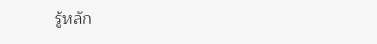รู้หลัก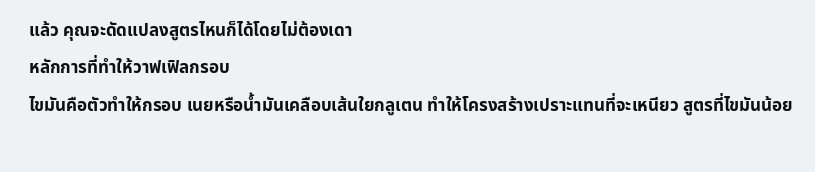แล้ว คุณจะดัดแปลงสูตรไหนก็ได้โดยไม่ต้องเดา
หลักการที่ทำให้วาฟเฟิลกรอบ
ไขมันคือตัวทำให้กรอบ เนยหรือน้ำมันเคลือบเส้นใยกลูเตน ทำให้โครงสร้างเปราะแทนที่จะเหนียว สูตรที่ไขมันน้อย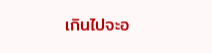เกินไปจะอ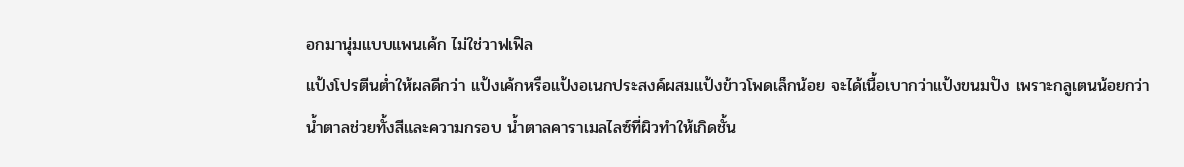อกมานุ่มแบบแพนเค้ก ไม่ใช่วาฟเฟิล
แป้งโปรตีนต่ำให้ผลดีกว่า แป้งเค้กหรือแป้งอเนกประสงค์ผสมแป้งข้าวโพดเล็กน้อย จะได้เนื้อเบากว่าแป้งขนมปัง เพราะกลูเตนน้อยกว่า
น้ำตาลช่วยทั้งสีและความกรอบ น้ำตาลคาราเมลไลซ์ที่ผิวทำให้เกิดชั้น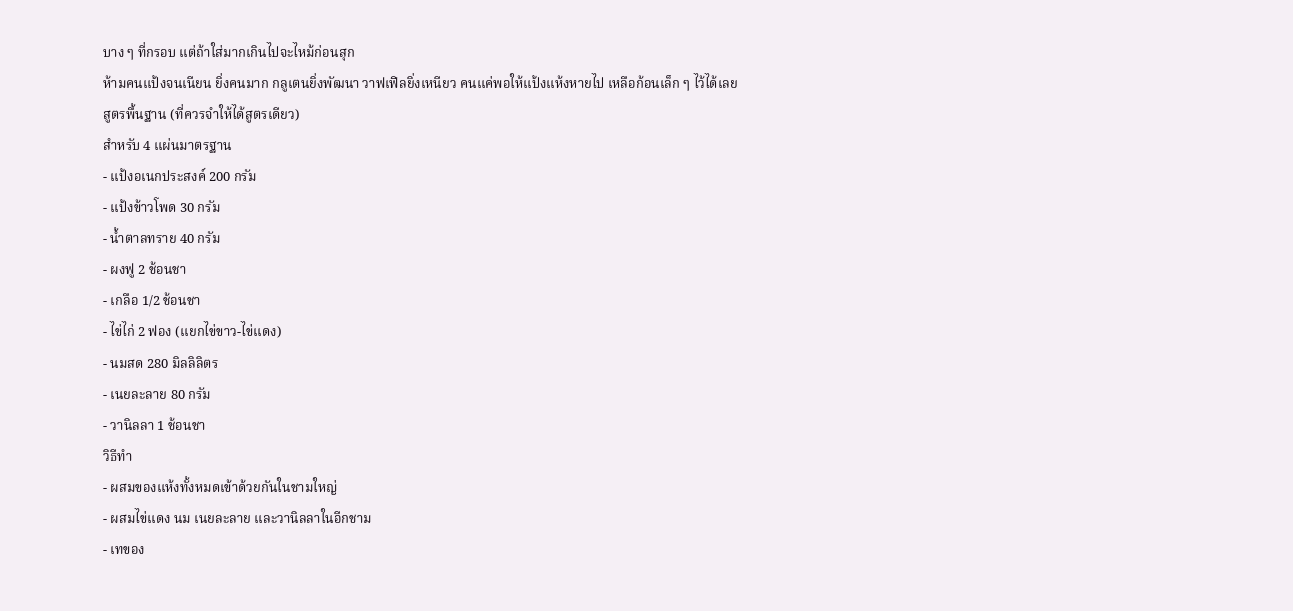บาง ๆ ที่กรอบ แต่ถ้าใส่มากเกินไปจะไหม้ก่อนสุก
ห้ามคนแป้งจนเนียน ยิ่งคนมาก กลูเตนยิ่งพัฒนา วาฟเฟิลยิ่งเหนียว คนแค่พอให้แป้งแห้งหายไป เหลือก้อนเล็ก ๆ ไว้ได้เลย
สูตรพื้นฐาน (ที่ควรจำให้ได้สูตรเดียว)
สำหรับ 4 แผ่นมาตรฐาน
- แป้งอเนกประสงค์ 200 กรัม
- แป้งข้าวโพด 30 กรัม
- น้ำตาลทราย 40 กรัม
- ผงฟู 2 ช้อนชา
- เกลือ 1/2 ช้อนชา
- ไข่ไก่ 2 ฟอง (แยกไข่ขาว-ไข่แดง)
- นมสด 280 มิลลิลิตร
- เนยละลาย 80 กรัม
- วานิลลา 1 ช้อนชา
วิธีทำ
- ผสมของแห้งทั้งหมดเข้าด้วยกันในชามใหญ่
- ผสมไข่แดง นม เนยละลาย และวานิลลาในอีกชาม
- เทของ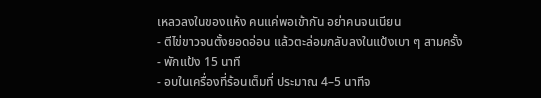เหลวลงในของแห้ง คนแค่พอเข้ากัน อย่าคนจนเนียน
- ตีไข่ขาวจนตั้งยอดอ่อน แล้วตะล่อมกลับลงในแป้งเบา ๆ สามครั้ง
- พักแป้ง 15 นาที
- อบในเครื่องที่ร้อนเต็มที่ ประมาณ 4–5 นาทีจ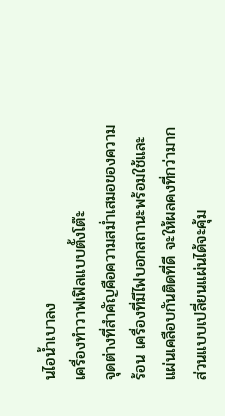นไอน้ำเบาลง
เครื่องทำวาฟเฟิลแบบตั้งโต๊ะ
จุดต่างที่สำคัญคือความสม่ำเสมอของความร้อน เครื่องที่มีไฟบอกสถานะพร้อมใช้และแผ่นเคลือบกันติดที่ดี จะให้ผลคงที่กว่ามาก ส่วนแบบเปลี่ยนแผ่นได้จะคุ้ม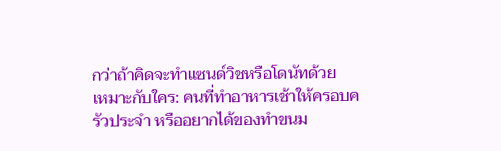กว่าถ้าคิดจะทำแซนด์วิชหรือโดนัทด้วย
เหมาะกับใคร: คนที่ทำอาหารเช้าให้ครอบครัวประจำ หรืออยากได้ของทำขนม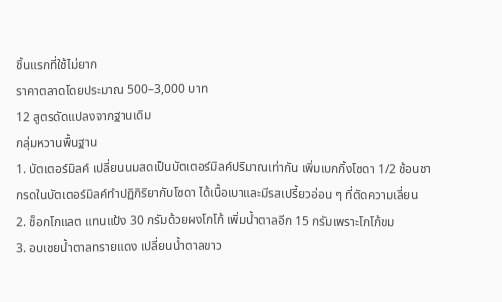ชิ้นแรกที่ใช้ไม่ยาก
ราคาตลาดโดยประมาณ 500–3,000 บาท
12 สูตรดัดแปลงจากฐานเดิม
กลุ่มหวานพื้นฐาน
1. บัตเตอร์มิลค์ เปลี่ยนนมสดเป็นบัตเตอร์มิลค์ปริมาณเท่ากัน เพิ่มเบกกิ้งโซดา 1/2 ช้อนชา กรดในบัตเตอร์มิลค์ทำปฏิกิริยากับโซดา ได้เนื้อเบาและมีรสเปรี้ยวอ่อน ๆ ที่ตัดความเลี่ยน
2. ช็อกโกแลต แทนแป้ง 30 กรัมด้วยผงโกโก้ เพิ่มน้ำตาลอีก 15 กรัมเพราะโกโก้ขม
3. อบเชยน้ำตาลทรายแดง เปลี่ยนน้ำตาลขาว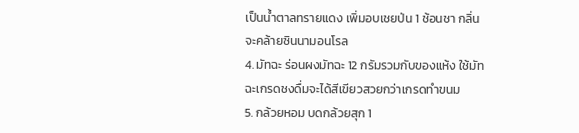เป็นน้ำตาลทรายแดง เพิ่มอบเชยป่น 1 ช้อนชา กลิ่นจะคล้ายซินนามอนโรล
4. มัทฉะ ร่อนผงมัทฉะ 12 กรัมรวมกับของแห้ง ใช้มัทฉะเกรดชงดื่มจะได้สีเขียวสวยกว่าเกรดทำขนม
5. กล้วยหอม บดกล้วยสุก 1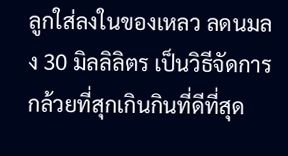ลูกใส่ลงในของเหลว ลดนมลง 30 มิลลิลิตร เป็นวิธีจัดการกล้วยที่สุกเกินกินที่ดีที่สุด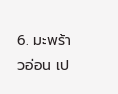6. มะพร้าวอ่อน เป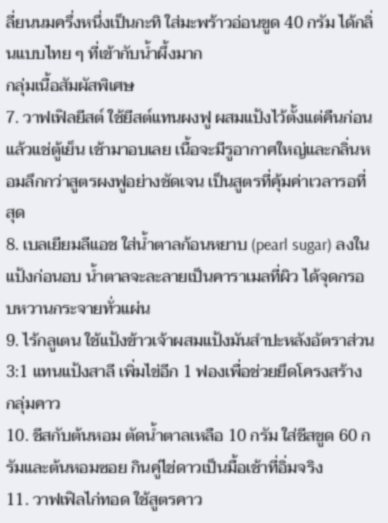ลี่ยนนมครึ่งหนึ่งเป็นกะทิ ใส่มะพร้าวอ่อนขูด 40 กรัม ได้กลิ่นแบบไทย ๆ ที่เข้ากับน้ำผึ้งมาก
กลุ่มเนื้อสัมผัสพิเศษ
7. วาฟเฟิลยีสต์ ใช้ยีสต์แทนผงฟู ผสมแป้งไว้ตั้งแต่คืนก่อนแล้วแช่ตู้เย็น เช้ามาอบเลย เนื้อจะมีรูอากาศใหญ่และกลิ่นหอมลึกกว่าสูตรผงฟูอย่างชัดเจน เป็นสูตรที่คุ้มค่าเวลารอที่สุด
8. เบลเยียมลีแอช ใส่น้ำตาลก้อนหยาบ (pearl sugar) ลงในแป้งก่อนอบ น้ำตาลจะละลายเป็นคาราเมลที่ผิว ได้จุดกรอบหวานกระจายทั่วแผ่น
9. ไร้กลูเตน ใช้แป้งข้าวเจ้าผสมแป้งมันสำปะหลังอัตราส่วน 3:1 แทนแป้งสาลี เพิ่มไข่อีก 1 ฟองเพื่อช่วยยึดโครงสร้าง
กลุ่มคาว
10. ชีสกับต้นหอม ตัดน้ำตาลเหลือ 10 กรัม ใส่ชีสขูด 60 กรัมและต้นหอมซอย กินคู่ไข่ดาวเป็นมื้อเช้าที่อิ่มจริง
11. วาฟเฟิลไก่ทอด ใช้สูตรคาว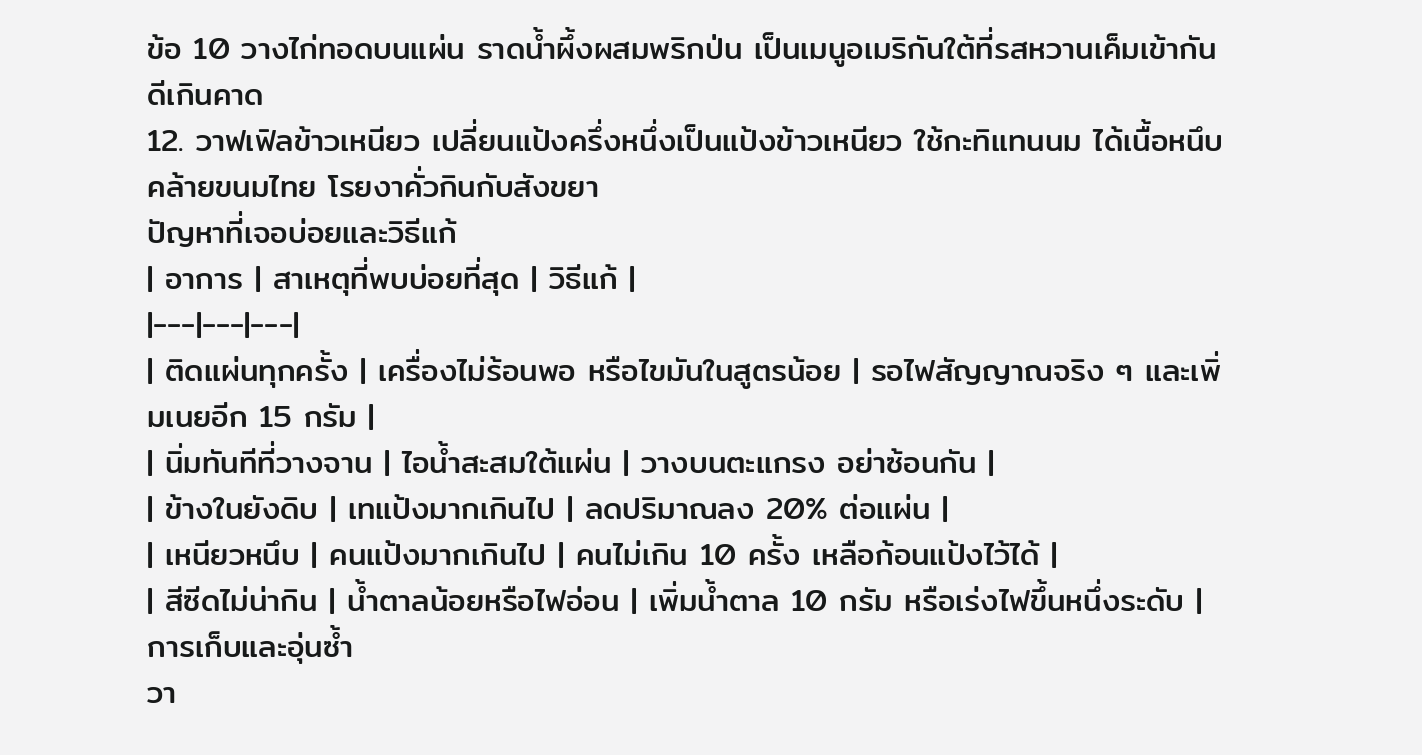ข้อ 10 วางไก่ทอดบนแผ่น ราดน้ำผึ้งผสมพริกป่น เป็นเมนูอเมริกันใต้ที่รสหวานเค็มเข้ากันดีเกินคาด
12. วาฟเฟิลข้าวเหนียว เปลี่ยนแป้งครึ่งหนึ่งเป็นแป้งข้าวเหนียว ใช้กะทิแทนนม ได้เนื้อหนึบคล้ายขนมไทย โรยงาคั่วกินกับสังขยา
ปัญหาที่เจอบ่อยและวิธีแก้
| อาการ | สาเหตุที่พบบ่อยที่สุด | วิธีแก้ |
|---|---|---|
| ติดแผ่นทุกครั้ง | เครื่องไม่ร้อนพอ หรือไขมันในสูตรน้อย | รอไฟสัญญาณจริง ๆ และเพิ่มเนยอีก 15 กรัม |
| นิ่มทันทีที่วางจาน | ไอน้ำสะสมใต้แผ่น | วางบนตะแกรง อย่าซ้อนกัน |
| ข้างในยังดิบ | เทแป้งมากเกินไป | ลดปริมาณลง 20% ต่อแผ่น |
| เหนียวหนึบ | คนแป้งมากเกินไป | คนไม่เกิน 10 ครั้ง เหลือก้อนแป้งไว้ได้ |
| สีซีดไม่น่ากิน | น้ำตาลน้อยหรือไฟอ่อน | เพิ่มน้ำตาล 10 กรัม หรือเร่งไฟขึ้นหนึ่งระดับ |
การเก็บและอุ่นซ้ำ
วา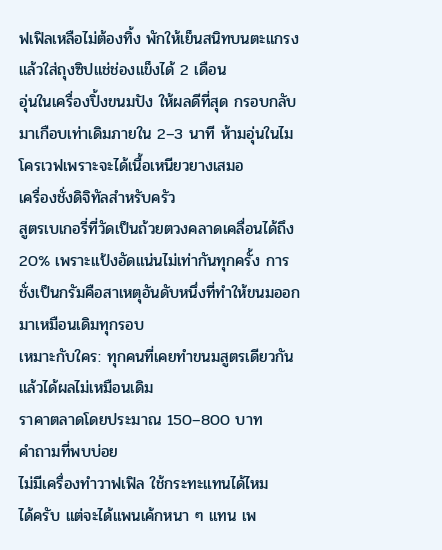ฟเฟิลเหลือไม่ต้องทิ้ง พักให้เย็นสนิทบนตะแกรง แล้วใส่ถุงซิปแช่ช่องแข็งได้ 2 เดือน
อุ่นในเครื่องปิ้งขนมปัง ให้ผลดีที่สุด กรอบกลับมาเกือบเท่าเดิมภายใน 2–3 นาที ห้ามอุ่นในไมโครเวฟเพราะจะได้เนื้อเหนียวยางเสมอ
เครื่องชั่งดิจิทัลสำหรับครัว
สูตรเบเกอรี่ที่วัดเป็นถ้วยตวงคลาดเคลื่อนได้ถึง 20% เพราะแป้งอัดแน่นไม่เท่ากันทุกครั้ง การชั่งเป็นกรัมคือสาเหตุอันดับหนึ่งที่ทำให้ขนมออกมาเหมือนเดิมทุกรอบ
เหมาะกับใคร: ทุกคนที่เคยทำขนมสูตรเดียวกันแล้วได้ผลไม่เหมือนเดิม
ราคาตลาดโดยประมาณ 150–800 บาท
คำถามที่พบบ่อย
ไม่มีเครื่องทำวาฟเฟิล ใช้กระทะแทนได้ไหม
ได้ครับ แต่จะได้แพนเค้กหนา ๆ แทน เพ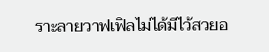ราะลายวาฟเฟิลไม่ได้มีไว้สวยอ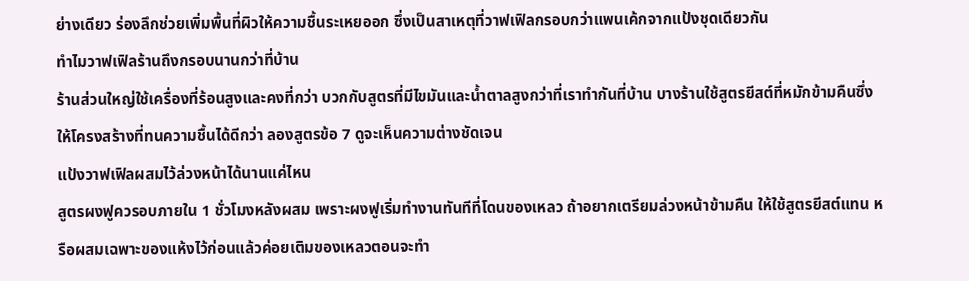ย่างเดียว ร่องลึกช่วยเพิ่มพื้นที่ผิวให้ความชื้นระเหยออก ซึ่งเป็นสาเหตุที่วาฟเฟิลกรอบกว่าแพนเค้กจากแป้งชุดเดียวกัน
ทำไมวาฟเฟิลร้านถึงกรอบนานกว่าที่บ้าน
ร้านส่วนใหญ่ใช้เครื่องที่ร้อนสูงและคงที่กว่า บวกกับสูตรที่มีไขมันและน้ำตาลสูงกว่าที่เราทำกันที่บ้าน บางร้านใช้สูตรยีสต์ที่หมักข้ามคืนซึ่งให้โครงสร้างที่ทนความชื้นได้ดีกว่า ลองสูตรข้อ 7 ดูจะเห็นความต่างชัดเจน
แป้งวาฟเฟิลผสมไว้ล่วงหน้าได้นานแค่ไหน
สูตรผงฟูควรอบภายใน 1 ชั่วโมงหลังผสม เพราะผงฟูเริ่มทำงานทันทีที่โดนของเหลว ถ้าอยากเตรียมล่วงหน้าข้ามคืน ให้ใช้สูตรยีสต์แทน หรือผสมเฉพาะของแห้งไว้ก่อนแล้วค่อยเติมของเหลวตอนจะทำ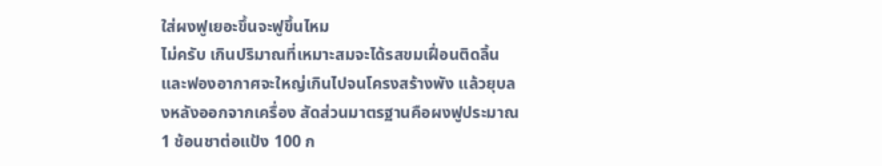ใส่ผงฟูเยอะขึ้นจะฟูขึ้นไหม
ไม่ครับ เกินปริมาณที่เหมาะสมจะได้รสขมเฝื่อนติดลิ้น และฟองอากาศจะใหญ่เกินไปจนโครงสร้างพัง แล้วยุบลงหลังออกจากเครื่อง สัดส่วนมาตรฐานคือผงฟูประมาณ 1 ช้อนชาต่อแป้ง 100 ก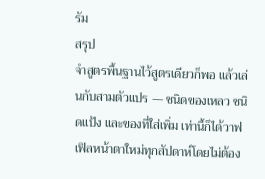รัม
สรุป
จำสูตรพื้นฐานไว้สูตรเดียวก็พอ แล้วเล่นกับสามตัวแปร — ชนิดของเหลว ชนิดแป้ง และของที่ใส่เพิ่ม เท่านี้ก็ได้วาฟเฟิลหน้าตาใหม่ทุกสัปดาห์โดยไม่ต้อง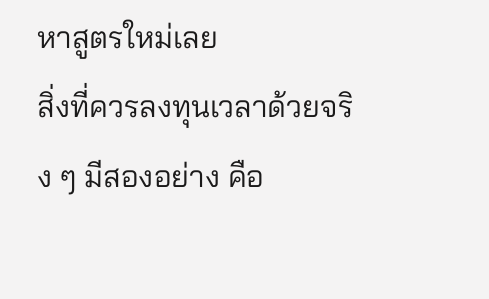หาสูตรใหม่เลย
สิ่งที่ควรลงทุนเวลาด้วยจริง ๆ มีสองอย่าง คือ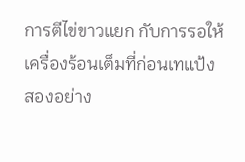การตีไข่ขาวแยก กับการรอให้เครื่องร้อนเต็มที่ก่อนเทแป้ง สองอย่าง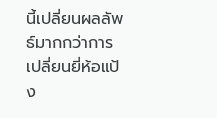นี้เปลี่ยนผลลัพธ์มากกว่าการเปลี่ยนยี่ห้อแป้ง